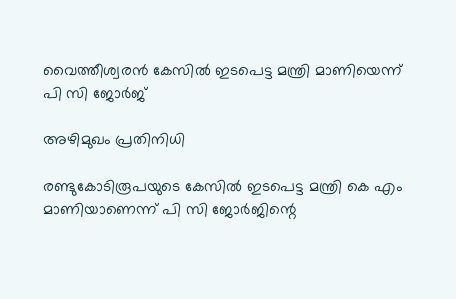വൈത്തീശ്വരന്‍ കേസില്‍ ഇടപെട്ട മന്ത്രി മാണിയെന്ന് പി സി ജോര്‍ജ്‌

അഴിമുഖം പ്രതിനിധി

രണ്ടുകോടിരൂപയുടെ കേസില്‍ ഇടപെട്ട മന്ത്രി കെ എം മാണിയാണെന്ന് പി സി ജോര്‍ജിന്റെ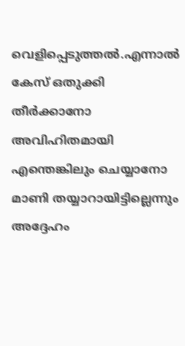വെളിപ്പെടുത്തല്‍.എന്നാല്‍ കേസ് ഒതുക്കി തീര്‍ക്കാനോ അവിഹിതമായി എന്തെങ്കിലും ചെയ്യാനോ മാണി തയ്യാറായിട്ടില്ലെന്നും അദ്ദേഹം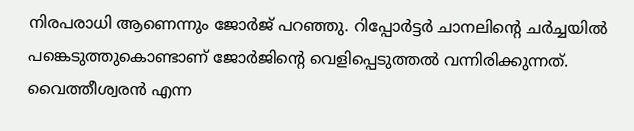നിരപരാധി ആണെന്നും ജോര്‍ജ് പറഞ്ഞു. റിപ്പോര്‍ട്ടര്‍ ചാനലിന്റെ ചര്‍ച്ചയില്‍ പങ്കെടുത്തുകൊണ്ടാണ് ജോര്‍ജിന്റെ വെളിപ്പെടുത്തല്‍ വന്നിരിക്കുന്നത്. വൈത്തീശ്വരന്‍ എന്ന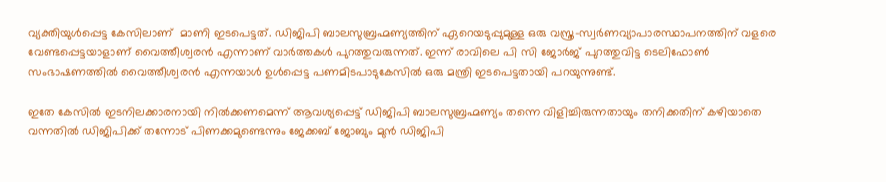വ്യക്തിയുള്‍പ്പെട്ട കേസിലാണ്  മാണി ഇടപെട്ടത്. ഡിജിപി ബാലസുബ്രഹ്മണ്യത്തിന് ഏറെയടുപ്പുമുള്ള ഒരു വസ്ത്ര-സ്വര്‍ണവ്യാപാരസ്ഥാപനത്തിന് വളരെ വേണ്ടപ്പെട്ടയാളാണ് വൈത്തീശ്വരന്‍ എന്നാണ് വാര്‍ത്തകള്‍ പുറത്തുവരുന്നത്. ഇന്ന് രാവിലെ പി സി ജോര്‍ജ് പുറത്തുവിട്ട ടെലിഫോണ്‍ സംഭാഷണത്തില്‍ വൈത്തീശ്വരന്‍ എന്നയാള്‍ ഉള്‍പ്പെട്ട പണമിടപാടുകേസില്‍ ഒരു മന്ത്രി ഇടപെട്ടതായി പറയുന്നുണ്ട്.

ഇതേ കേസില്‍ ഇടനിലക്കാരനായി നില്‍ക്കണമെന്ന് ആവശ്യപ്പെട്ട് ഡിജിപി ബാലസുബ്രഹ്മണ്യം തന്നെ വിളിച്ചിരുന്നതായും തനിക്കതിന് കഴിയാതെ വന്നതില്‍ ഡിജിപിക്ക് തന്നോട് പിണക്കമുണ്ടെന്നും ജേക്കബ് ജോബും മുന്‍ ഡിജിപി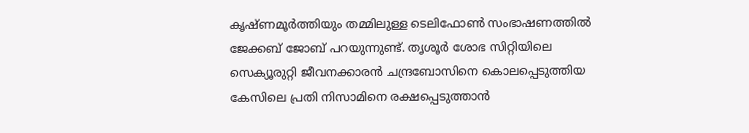കൃഷ്ണമൂര്‍ത്തിയും തമ്മിലുള്ള ടെലിഫോണ്‍ സംഭാഷണത്തില്‍ ജേക്കബ് ജോബ് പറയുന്നുണ്ട്. തൃശൂര്‍ ശോഭ സിറ്റിയിലെ സെക്യൂരുറ്റി ജീവനക്കാരന്‍ ചന്ദ്രബോസിനെ കൊലപ്പെടുത്തിയ കേസിലെ പ്രതി നിസാമിനെ രക്ഷപ്പെടുത്താന്‍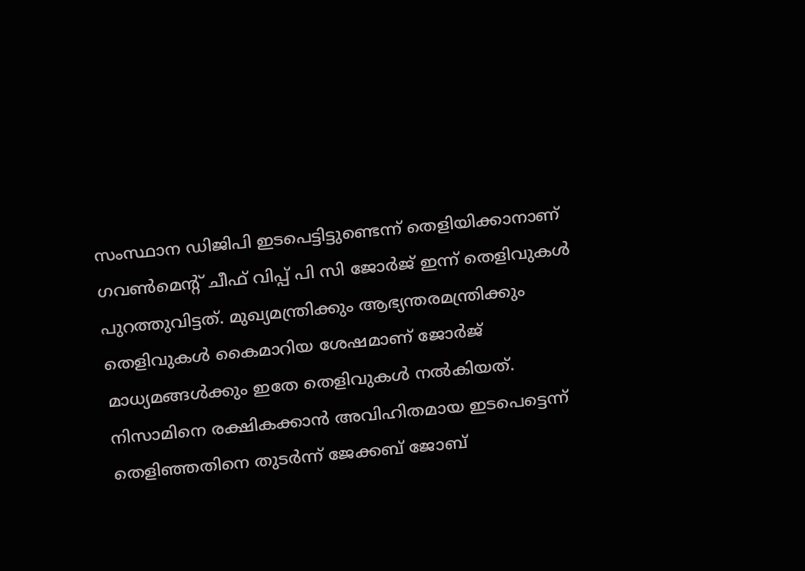സംസ്ഥാന ഡിജിപി ഇടപെട്ടിട്ടുണ്ടെന്ന് തെളിയിക്കാനാണ് ഗവണ്‍മെന്റ് ചീഫ് വിപ്പ് പി സി ജോര്‍ജ് ഇന്ന് തെളിവുകള്‍ പുറത്തുവിട്ടത്. മുഖ്യമന്ത്രിക്കും ആഭ്യന്തരമന്ത്രിക്കും തെളിവുകള്‍ കൈമാറിയ ശേഷമാണ് ജോര്‍ജ് മാധ്യമങ്ങള്‍ക്കും ഇതേ തെളിവുകള്‍ നല്‍കിയത്. നിസാമിനെ രക്ഷികക്കാന്‍ അവിഹിതമായ ഇടപെട്ടെന്ന് തെളിഞ്ഞതിനെ തുടര്‍ന്ന് ജേക്കബ് ജോബ്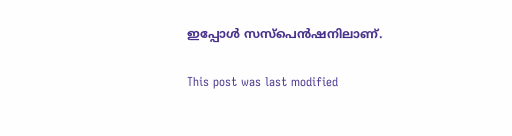ഇപ്പോള്‍ സസ്‌പെന്‍ഷനിലാണ്.

This post was last modified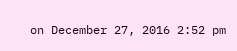on December 27, 2016 2:52 pm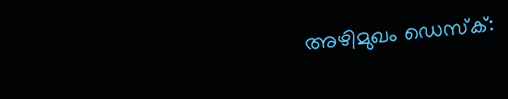അഴിമുഖം ഡെസ്ക്: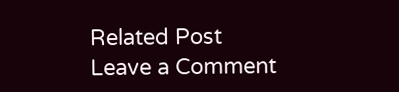Related Post
Leave a Comment